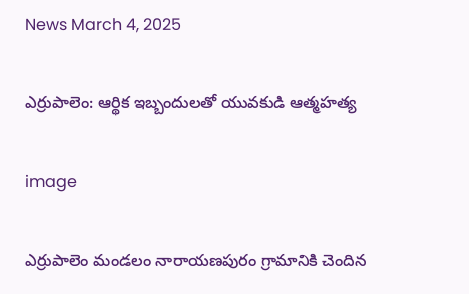News March 4, 2025

ఎర్రుపాలెం: ఆర్థిక ఇబ్బందులతో యువకుడి ఆత్మహత్య

image

ఎర్రుపాలెం మండలం నారాయణపురం గ్రామానికి చెందిన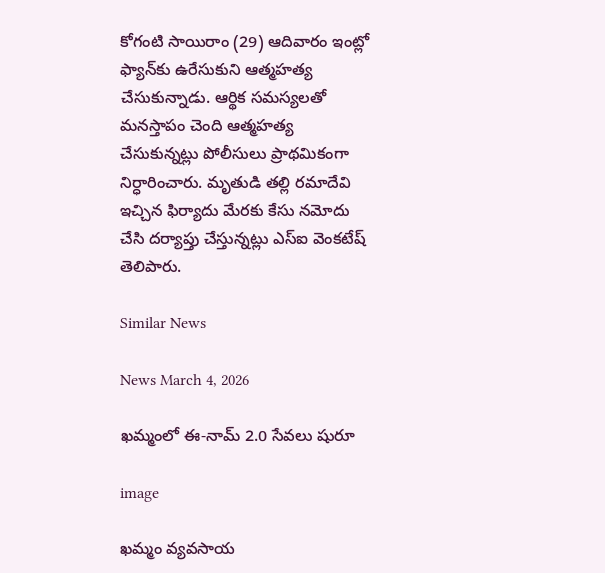కోగంటి సాయిరాం (29) ఆదివారం ఇంట్లో ఫ్యాన్‌కు ఉరేసుకుని ఆత్మహత్య చేసుకున్నాడు. ఆర్థిక సమస్యలతో మనస్తాపం చెంది ఆత్మహత్య చేసుకున్నట్లు పోలీసులు ప్రాథమికంగా నిర్ధారించారు. మృతుడి తల్లి రమాదేవి ఇచ్చిన ఫిర్యాదు మేరకు కేసు నమోదు చేసి దర్యాప్తు చేస్తున్నట్లు ఎస్ఐ వెంకటేష్ తెలిపారు.

Similar News

News March 4, 2026

ఖమ్మంలో ఈ-నామ్ 2.0 సేవలు షురూ

image

ఖమ్మం వ్యవసాయ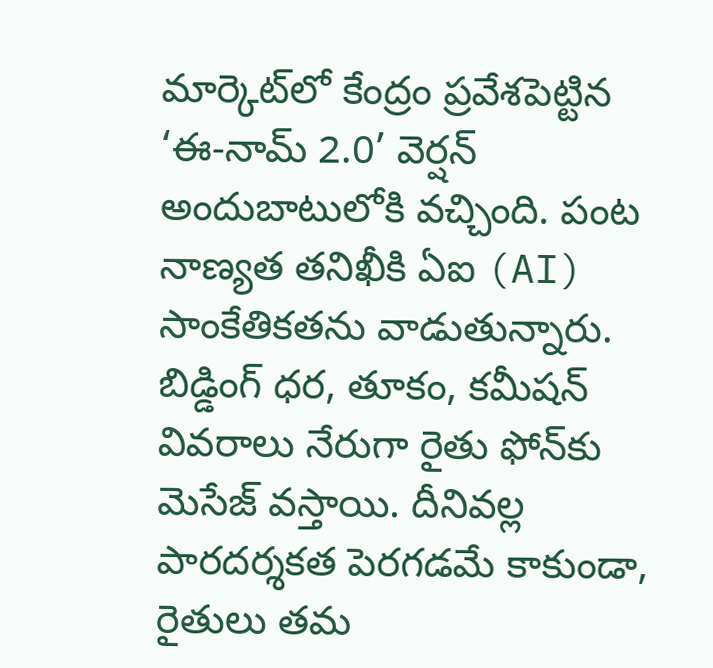మార్కెట్‌లో కేంద్రం ప్రవేశపెట్టిన ‘ఈ-నామ్ 2.0’ వెర్షన్ అందుబాటులోకి వచ్చింది. పంట నాణ్యత తనిఖీకి ఏఐ (AI) సాంకేతికతను వాడుతున్నారు. బిడ్డింగ్ ధర, తూకం, కమీషన్ వివరాలు నేరుగా రైతు ఫోన్‌కు మెసేజ్ వస్తాయి. దీనివల్ల పారదర్శకత పెరగడమే కాకుండా, రైతులు తమ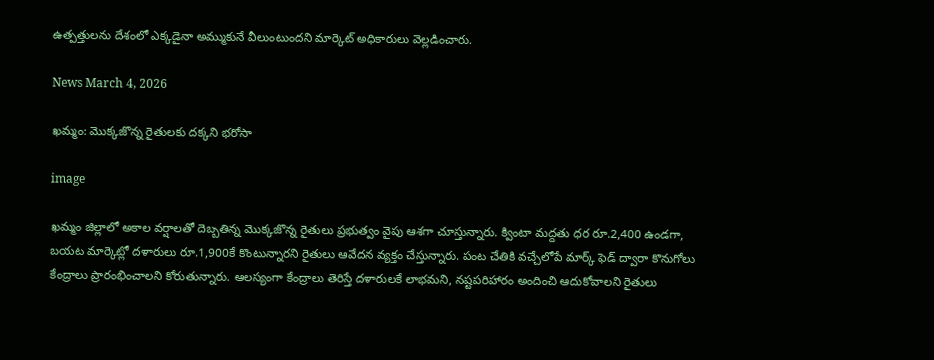ఉత్పత్తులను దేశంలో ఎక్కడైనా అమ్ముకునే వీలుంటుందని మార్కెట్ అధికారులు వెల్లడించారు.

News March 4, 2026

ఖమ్మం: మొక్కజొన్న రైతులకు దక్కని భరోసా

image

ఖమ్మం జిల్లాలో అకాల వర్షాలతో దెబ్బతిన్న మొక్కజొన్న రైతులు ప్రభుత్వం వైపు ఆశగా చూస్తున్నారు. క్వింటా మద్దతు ధర రూ.2,400 ఉండగా, బయట మార్కెట్లో దళారులు రూ.1,900కే కొంటున్నారని రైతులు ఆవేదన వ్యక్తం చేస్తున్నారు. పంట చేతికి వచ్చేలోపే మార్క్ ఫెడ్ ద్వారా కొనుగోలు కేంద్రాలు ప్రారంభించాలని కోరుతున్నారు. ఆలస్యంగా కేంద్రాలు తెరిస్తే దళారులకే లాభమని, నష్టపరిహారం అందించి ఆదుకోవాలని రైతులు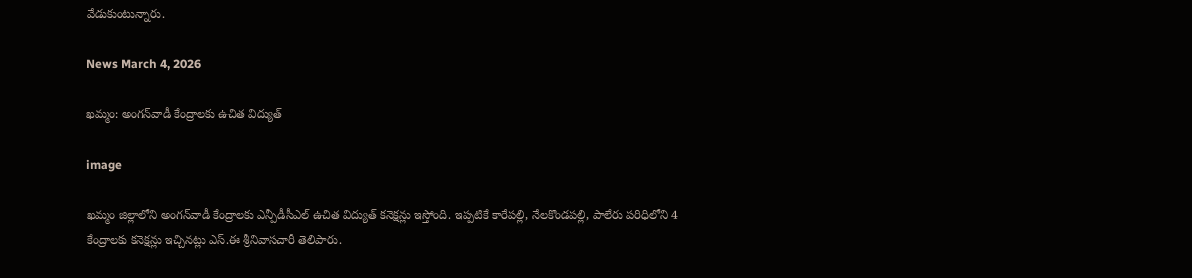వేడుకుంటున్నారు.

News March 4, 2026

ఖమ్మం: అంగన్‌వాడీ కేంద్రాలకు ఉచిత విద్యుత్

image

ఖమ్మం జిల్లాలోని అంగన్‌వాడీ కేంద్రాలకు ఎన్పీడీసీఎల్ ఉచిత విద్యుత్ కనెక్షన్లు ఇస్తోంది. ఇప్పటికే కారేపల్లి, నేలకొండపల్లి, పాలేరు పరిధిలోని 4 కేంద్రాలకు కనెక్షన్లు ఇచ్చినట్లు ఎస్.ఈ శ్రీనివాసచారీ తెలిపారు.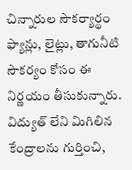చిన్నారుల సౌకర్యార్థం ఫ్యాన్లు, లైట్లు, తాగునీటి సౌకర్యం కోసం ఈ నిర్ణయం తీసుకున్నారు. విద్యుత్ లేని మిగిలిన కేంద్రాలను గుర్తించి,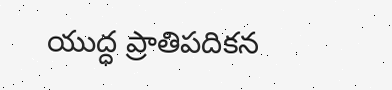యుద్ధ ప్రాతిపదికన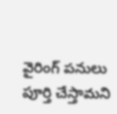వైరింగ్ పనులు పూర్తి చేస్తామని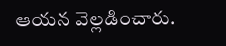ఆయన వెల్లడించారు.